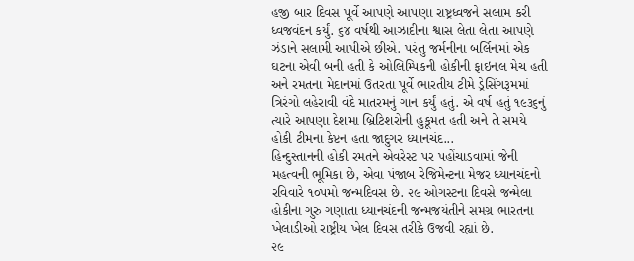હજી બાર દિવસ પૂર્વે આપણે આપણા રાષ્ટ્રધ્વજને સલામ કરી ધ્વજવંદન કર્યું. ૬૪ વર્ષથી આઝાદીના શ્વાસ લેતા લેતા આપણે ઝંડાને સલામી આપીએ છીએ. પરંતુ જર્મનીના બર્લિનમાં એક ઘટના એવી બની હતી કે ઓલિમ્પિકની હોકીની ફાઇનલ મેચ હતી અને રમતના મેદાનમાં ઉતરતા પૂર્વે ભારતીય ટીમે ડ્રેસિંગરૂમમાં ત્રિરંગો લહેરાવી વંદે માતરમનું ગાન કર્યું હતું. એ વર્ષ હતું ૧૯૩૬નું ત્યારે આપણા દેશમા બ્રિટિશરોની હુકૂમત હતી અને તે સમયે હોકી ટીમના કેપ્ટન હતા જાદુગર ધ્યાનચંદ...
હિન્દુસ્તાનની હોકી રમતને એવરેસ્ટ પર પહોંચાડવામાં જેની મહત્વની ભૂમિકા છે, એવા પંજાબ રેજિમેન્ટના મેજર ધ્યાનચંદનો રવિવારે ૧૦પમો જન્મદિવસ છે. ૨૯ ઓગસ્ટના દિવસે જન્મેલા હોકીના ગુરુ ગણાતા ધ્યાનચંદની જન્મજયંતીને સમગ્ર ભારતના ખેલાડીઓ રાષ્ટ્રીય ખેલ દિવસ તરીકે ઉજવી રહ્યાં છે.
૨૯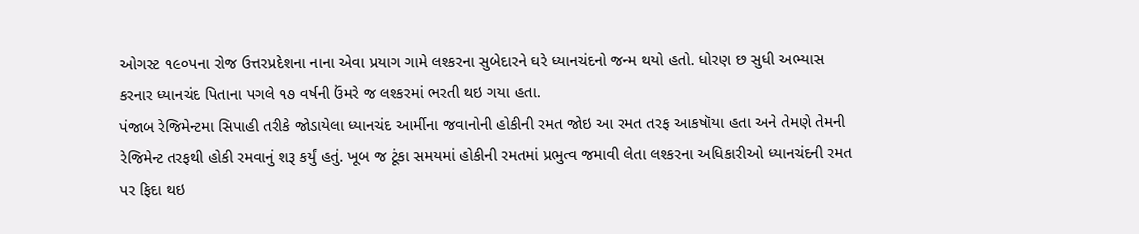ઓગસ્ટ ૧૯૦પના રોજ ઉત્તરપ્રદેશના નાના એવા પ્રયાગ ગામે લશ્કરના સુબેદારને ઘરે ધ્યાનચંદનો જન્મ થયો હતો. ધોરણ છ સુધી અભ્યાસ કરનાર ધ્યાનચંદ પિતાના પગલે ૧૭ વર્ષની ઉંમરે જ લશ્કરમાં ભરતી થઇ ગયા હતા.
પંજાબ રેજિમેન્ટમા સિપાહી તરીકે જોડાયેલા ધ્યાનચંદ આર્મીના જવાનોની હોકીની રમત જોઇ આ રમત તરફ આકષૉયા હતા અને તેમણે તેમની રેજિમેન્ટ તરફથી હોકી રમવાનું શરૂ કર્યું હતું. ખૂબ જ ટૂંકા સમયમાં હોકીની રમતમાં પ્રભુત્વ જમાવી લેતા લશ્કરના અધિકારીઓ ધ્યાનચંદની રમત પર ફિદા થઇ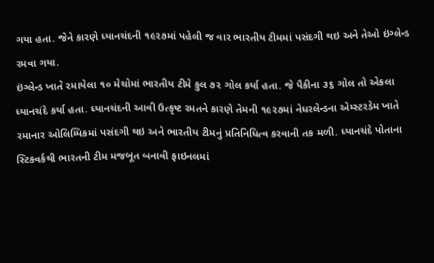ગયા હતા. જેને કારણે ધ્યાનચંદની ૧૯૨૭માં પહેલી જ વાર ભારતીય ટીમમાં પસંદગી થઇ અને તેઓ ઇંગ્લેન્ડ રમવા ગયા.
ઇંગ્લેન્ડ ખાતે રમાયેલા ૧૦ મેચોમાં ભારતીય ટીમે કુલ ૭૨ ગોલ કર્યા હતા. જે પૈકીના ૩૬ ગોલ તો એકલા ધ્યાનચંદે કર્યા હતા. ધ્યાનચંદની આવી ઉત્કૃષ્ટ રમતને કારણે તેમની ૧૯૨૭માં નેધરલેન્ડના એમ્સ્ટરડેમ ખાતે રમાનાર ઓલિમ્પિકમાં પસંદગી થઇ અને ભારતીય ટીમનું પ્રતિનિધિત્વ કરવાની તક મળી. ધ્યાનચંદે પોતાના સ્ટિકવર્કથી ભારતની ટીમ મજબૂત બનાવી ફાઇનલમાં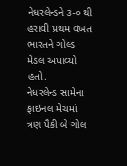નેધરલેન્ડને ૩-૦ થી હરાવી પ્રથમ વખત ભારતને ગોલ્ડ મેડલ અપાવ્યો હતો.
નેધરલેન્ડ સામેના ફાઇનલ મેચમાં ત્રણ પૈકી બે ગોલ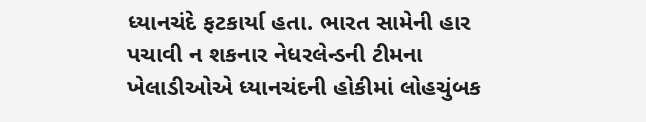ધ્યાનચંદે ફટકાર્યા હતા. ભારત સામેની હાર પચાવી ન શકનાર નેધરલેન્ડની ટીમના ખેલાડીઓએ ધ્યાનચંદની હોકીમાં લોહચુંબક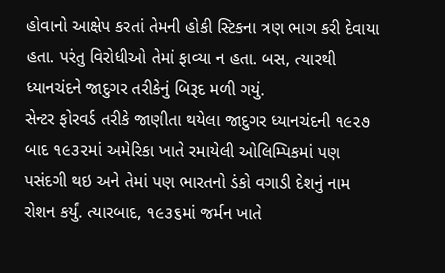હોવાનો આક્ષેપ કરતાં તેમની હોકી સ્ટિકના ત્રણ ભાગ કરી દેવાયા હતા. પરંતુ વિરોધીઓ તેમાં ફાવ્યા ન હતા. બસ, ત્યારથી ધ્યાનચંદને જાદુગર તરીકેનું બિરૂદ મળી ગયું.
સેન્ટર ફોરવર્ડ તરીકે જાણીતા થયેલા જાદુગર ધ્યાનચંદની ૧૯૨૭ બાદ ૧૯૩૨માં અમેરિકા ખાતે રમાયેલી ઓલિમ્પિકમાં પણ પસંદગી થઇ અને તેમાં પણ ભારતનો ડંકો વગાડી દેશનું નામ રોશન કર્યું. ત્યારબાદ, ૧૯૩૬માં જર્મન ખાતે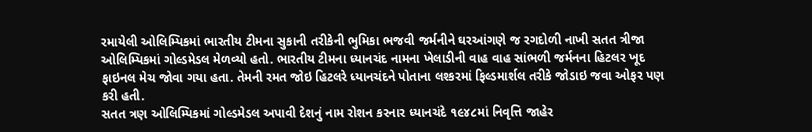રમાયેલી ઓલિમ્પિકમાં ભારતીય ટીમના સુકાની તરીકેની ભુમિકા ભજવી જર્મનીને ઘરઆંગણે જ રગદોળી નાખી સતત ત્રીજા ઓલિમ્પિકમાં ગોલ્ડમેડલ મેળવ્યો હતો. ભારતીય ટીમના ધ્યાનચંદ નામના ખેલાડીની વાહ વાહ સાંભળી જર્મનના હિટલર ખૂદ ફાઇનલ મેચ જોવા ગયા હતા. તેમની રમત જોઇ હિટલરે ધ્યાનચંદને પોતાના લશ્કરમાં ફિલ્ડમાર્શલ તરીકે જોડાઇ જવા ઓફર પણ કરી હતી.
સતત ત્રણ ઓલિમ્પિકમાં ગોલ્ડમેડલ અપાવી દેશનું નામ રોશન કરનાર ધ્યાનચંદે ૧૯૪૮માં નિવૃત્તિ જાહેર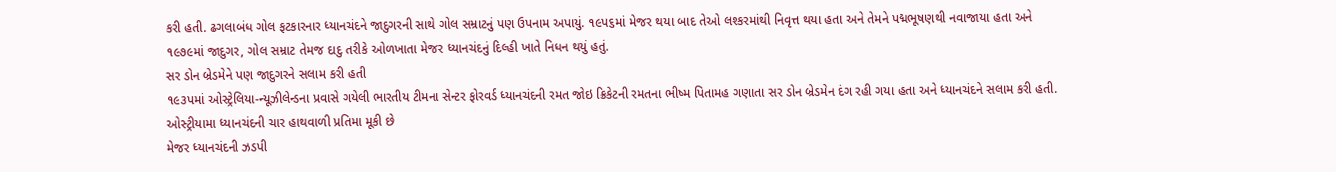કરી હતી. ઢગલાબંધ ગોલ ફટકારનાર ધ્યાનચંદને જાદુગરની સાથે ગોલ સમ્રાટનું પણ ઉપનામ અપાયું. ૧૯પ૬માં મેજર થયા બાદ તેઓ લશ્કરમાંથી નિવૃત્ત થયા હતા અને તેમને પદ્મભૂષણથી નવાજાયા હતા અને ૧૯૭૯માં જાદુગર, ગોલ સમ્રાટ તેમજ દાદુ તરીકે ઓળખાતા મેજર ધ્યાનચંદનું દિલ્હી ખાતે નિધન થયું હતું.
સર ડોન બ્રેડમેને પણ જાદુગરને સલામ કરી હતી
૧૯૩પમાં ઓસ્ટ્રેલિયા-ન્યૂઝીલેન્ડના પ્રવાસે ગયેલી ભારતીય ટીમના સેન્ટર ફોરવર્ડ ધ્યાનચંદની રમત જોઇ ક્રિકેટની રમતના ભીષ્મ પિતામહ ગણાતા સર ડોન બ્રેડમેન દંગ રહી ગયા હતા અને ધ્યાનચંદને સલામ કરી હતી.
ઓસ્ટ્રીયામા ધ્યાનચંદની ચાર હાથવાળી પ્રતિમા મૂકી છે
મેજર ધ્યાનચંદની ઝડપી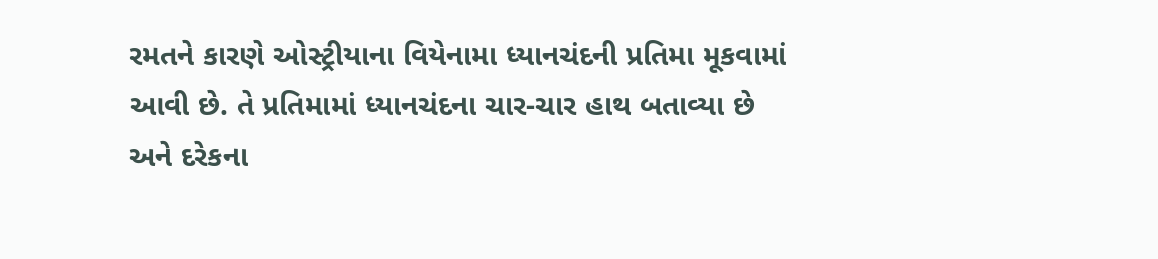રમતને કારણે ઓસ્ટ્રીયાના વિયેનામા ધ્યાનચંદની પ્રતિમા મૂકવામાં આવી છે. તે પ્રતિમામાં ધ્યાનચંદના ચાર-ચાર હાથ બતાવ્યા છે અને દરેકના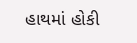હાથમાં હોકી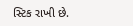સ્ટિક રાખી છે.